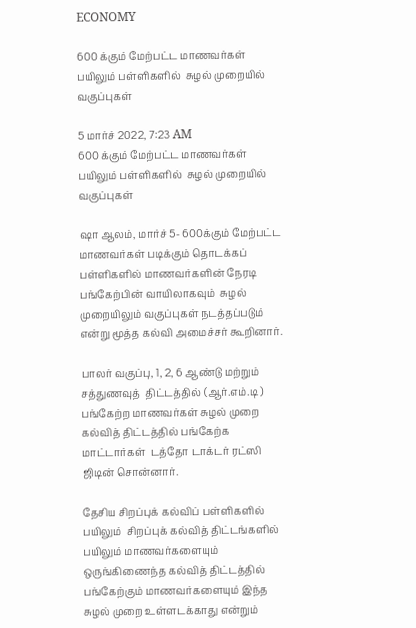ECONOMY

600 க்கும் மேற்பட்ட மாணவர்கள் பயிலும் பள்ளிகளில்  சுழல் முறையில் வகுப்புகள்

5 மார்ச் 2022, 7:23 AM
600 க்கும் மேற்பட்ட மாணவர்கள் பயிலும் பள்ளிகளில்  சுழல் முறையில் வகுப்புகள்

ஷா ஆலம், மார்ச் 5- 600க்கும் மேற்பட்ட மாணவர்கள் படிக்கும் தொடக்கப் பள்ளிகளில் மாணவர்களின் நேரடி பங்கேற்பின் வாயிலாகவும்  சுழல் முறையிலும் வகுப்புகள் நடத்தப்படும் என்று மூத்த கல்வி அமைச்சர் கூறினார்.

பாலர் வகுப்பு, 1, 2, 6 ஆண்டு மற்றும் சத்துணவுத்  திட்டத்தில் (ஆர்.எம்.டி ) பங்கேற்ற மாணவர்கள் சுழல் முறை கல்வித் திட்டத்தில் பங்கேற்க மாட்டார்கள்  டத்தோ டாக்டர் ரட்ஸி ஜிடின் சொன்னார்.

தேசிய சிறப்புக் கல்விப் பள்ளிகளில் பயிலும்  சிறப்புக் கல்வித் திட்டங்களில் பயிலும் மாணவர்களையும் ஒருங்கிணைந்த கல்வித் திட்டத்தில் பங்கேற்கும் மாணவர்களையும் இந்த சுழல் முறை உள்ளடக்காது என்றும்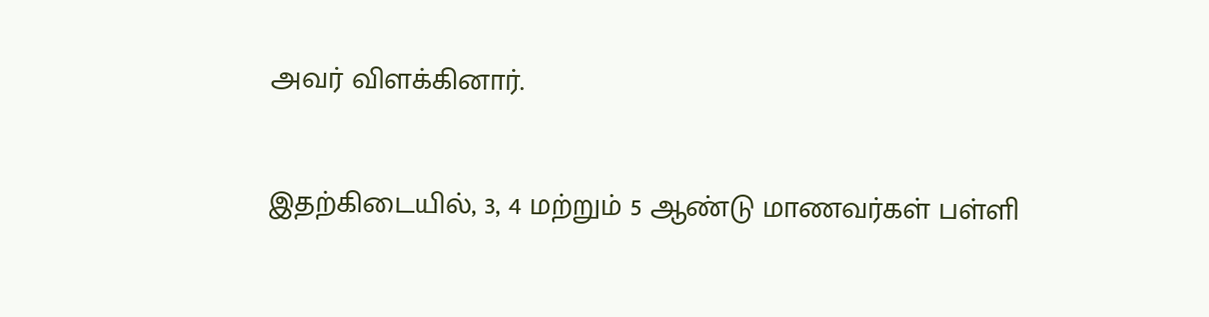அவர் விளக்கினார்.

இதற்கிடையில், 3, 4 மற்றும் 5 ஆண்டு மாணவர்கள் பள்ளி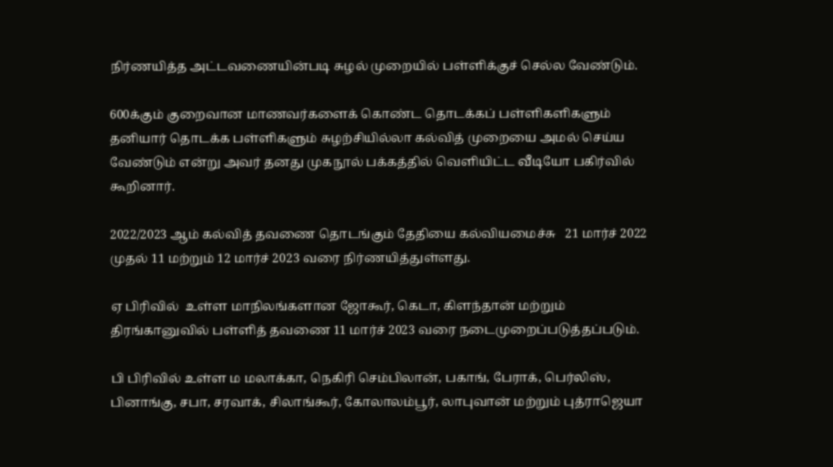நிர்ணயித்த அட்டவணையின்படி சுழல் முறையில் பள்ளிக்குச் செல்ல வேண்டும்.

600க்கும் குறைவான மாணவர்களைக் கொண்ட தொடக்கப் பள்ளிகளிகளும்  தனியார் தொடக்க பள்ளிகளும் சுழற்சியில்லா கல்வித் முறையை அமல் செய்ய வேண்டும் என்று அவர் தனது முகநூல் பக்கத்தில் வெளியிட்ட வீடியோ பகிர்வில் கூறினார்.

2022/2023 ஆம் கல்வித் தவணை தொடங்கும் தேதியை கல்வியமைச்சு   21 மார்ச் 2022 முதல் 11 மற்றும் 12 மார்ச் 2023 வரை நிர்ணயித்துள்ளது.

ஏ பிரிவில்  உள்ள மாநிலங்களான ஜோகூர், கெடா, கிளந்தான் மற்றும் திரங்கானுவில் பள்ளித் தவணை 11 மார்ச் 2023 வரை நடைமுறைப்படுத்தப்படும்.

பி பிரிவில் உள்ள ம மலாக்கா, நெகிரி செம்பிலான், பகாங், பேராக், பெர்லிஸ், பினாங்கு, சபா, சரவாக், சிலாங்கூர், கோலாலம்பூர், லாபுவான் மற்றும் புத்ராஜெயா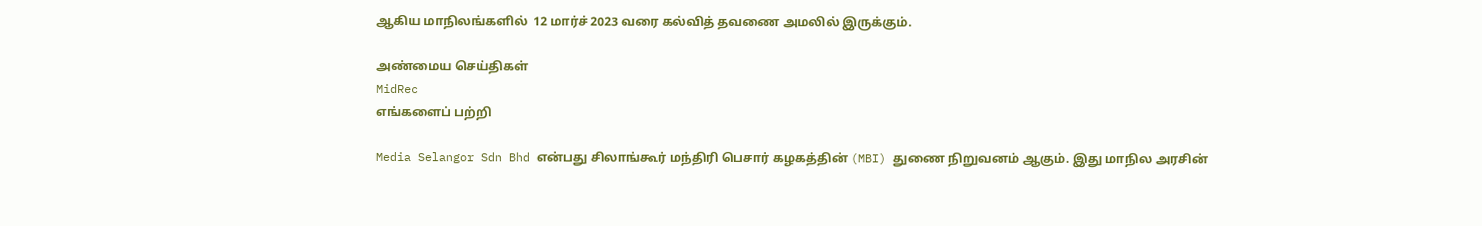ஆகிய மாநிலங்களில்  12 மார்ச் 2023 வரை கல்வித் தவணை அமலில் இருக்கும்.

அண்மைய செய்திகள்
MidRec
எங்களைப் பற்றி

Media Selangor Sdn Bhd என்பது சிலாங்கூர் மந்திரி பெசார் கழகத்தின் (MBI) துணை நிறுவனம் ஆகும். இது மாநில அரசின்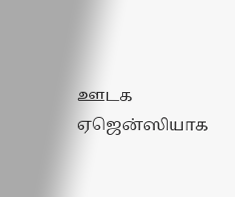ஊடக ஏஜென்ஸியாக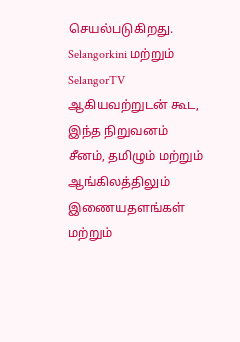செயல்படுகிறது. Selangorkini மற்றும் SelangorTV ஆகியவற்றுடன் கூட, இந்த நிறுவனம் சீனம், தமிழும் மற்றும் ஆங்கிலத்திலும் இணையதளங்கள் மற்றும்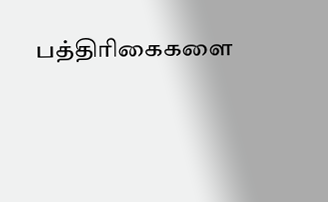பத்திரிகைகளை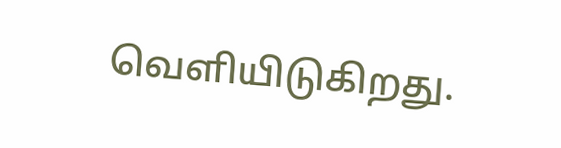வெளியிடுகிறது.